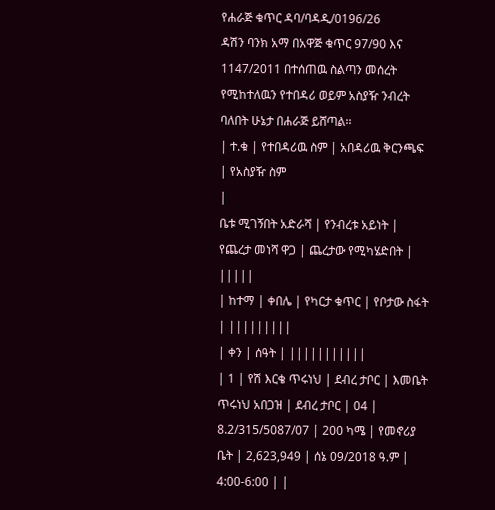የሐራጅ ቁጥር ዳባ/ባዳዲ/0196/26
ዳሽን ባንክ አማ በአዋጅ ቁጥር 97/90 እና 1147/2011 በተሰጠዉ ስልጣን መሰረት የሚከተለዉን የተበዳሪ ወይም አስያዥ ንብረት ባለበት ሁኔታ በሐራጅ ይሸጣል፡፡
| ተ.ቁ | የተበዳሪዉ ስም | አበዳሪዉ ቅርንጫፍ | የአስያዥ ስም
|
ቤቱ ሚገኝበት አድራሻ | የንብረቱ አይነት | የጨረታ መነሻ ዋጋ | ጨረታው የሚካሄድበት | |||||
| ከተማ | ቀበሌ | የካርታ ቁጥር | የቦታው ስፋት | |||||||||
| ቀን | ሰዓት | |||||||||||
| 1 | የሽ እርቄ ጥሩነህ | ደብረ ታቦር | እመቤት ጥሩነህ አበጋዝ | ደብረ ታቦር | 04 | 8.2/315/5087/07 | 200 ካሜ | የመኖሪያ ቤት | 2,623,949 | ሰኔ 09/2018 ዓ.ም | 4:00-6:00 | |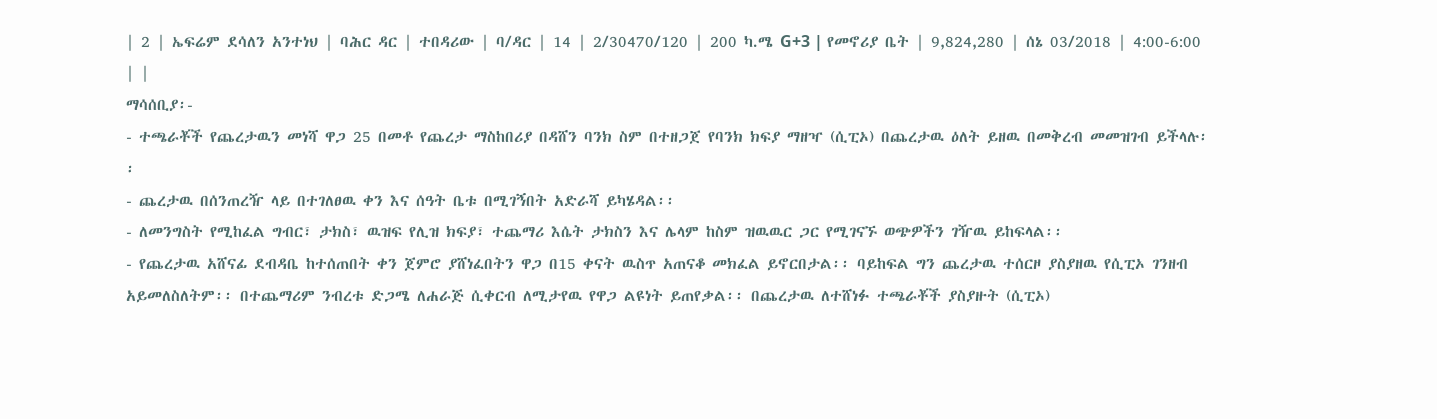| 2 | ኤፍሬም ደሳለን አንተነህ | ባሕር ዳር | ተበዳሪው | ባ/ዳር | 14 | 2/30470/120 | 200 ካ.ሜ G+3 | የመኖሪያ ቤት | 9,824,280 | ሰኔ 03/2018 | 4:00-6:00 | |
ማሳሰቢያ፡-
- ተጫራቾች የጨረታዉን መነሻ ዋጋ 25 በመቶ የጨረታ ማስከበሪያ በዳሸን ባንክ ስም በተዘጋጀ የባንክ ክፍያ ማዘዣ (ሲፒኦ) በጨረታዉ ዕለት ይዘዉ በመቅረብ መመዝገብ ይችላሉ፡፡
- ጨረታዉ በሰንጠረዥ ላይ በተገለፀዉ ቀን እና ሰዓት ቤቱ በሚገኝበት አድራሻ ይካሄዳል፡፡
- ለመንግስት የሚከፈል ግብር፣ ታክስ፣ ዉዝፍ የሊዝ ክፍያ፣ ተጨማሪ እሴት ታክስን እና ሌላም ከስም ዝዉዉር ጋር የሚገናኙ ወጭዎችን ገዥዉ ይከፍላል፡፡
- የጨረታዉ አሸናፊ ደብዳቤ ከተሰጠበት ቀን ጀምሮ ያሸነፈበትን ዋጋ በ15 ቀናት ዉስጥ አጠናቆ መክፈል ይኖርበታል፡፡ ባይከፍል ግን ጨረታዉ ተሰርዞ ያስያዘዉ የሲፒኦ ገንዘብ አይመለስለትም፡፡ በተጨማሪም ንብረቱ ድጋሜ ለሐራጅ ሲቀርብ ለሚታየዉ የዋጋ ልዩነት ይጠየቃል፡፡ በጨረታዉ ለተሸነፉ ተጫራቾች ያስያዙት (ሲፒኦ)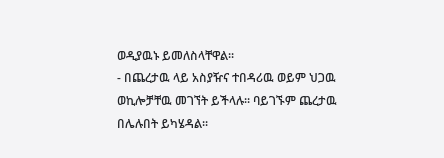ወዲያዉኑ ይመለስላቸዋል፡፡
- በጨረታዉ ላይ አስያዥና ተበዳሪዉ ወይም ህጋዉ ወኪሎቻቸዉ መገኘት ይችላሉ፡፡ ባይገኙም ጨረታዉ በሌሉበት ይካሄዳል፡፡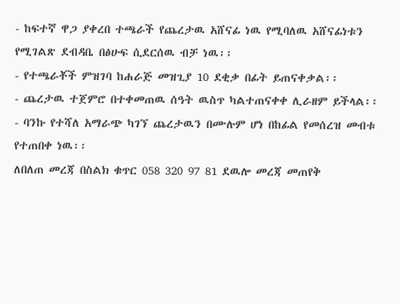- ከፍተኛ ዋጋ ያቀረበ ተጫራች የጨረታዉ አሸናፊ ነዉ የሚባለዉ አሸናፊነቱን የሚገልጽ ደብዳቤ በፅሁፍ ሲደርሰዉ ብቻ ነዉ፡፡
- የተጫራቾች ምዝገባ ከሐራጅ መዝጊያ 10 ደቂቃ በፊት ይጠናቀቃል፡፡
- ጨረታዉ ተጀምሮ በተቀመጠዉ ሰዓት ዉስጥ ካልተጠናቀቀ ሊራዘም ይችላል፡፡
- ባንኩ የተሻለ አማራጭ ካገኘ ጨረታዉን በሙሉም ሆነ በከፊል የመሰረዝ መብቱ የተጠበቀ ነዉ፡፡
ለበለጠ መረጃ በስልክ ቁጥር 058 320 97 81 ደዉሎ መረጃ መጠየቅ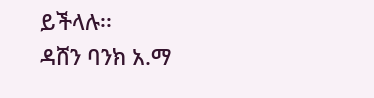ይችላሉ፡፡
ዳሸን ባንክ አ.ማ